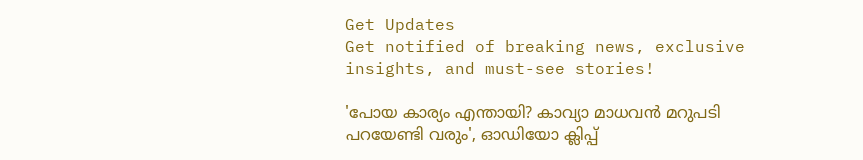Get Updates
Get notified of breaking news, exclusive insights, and must-see stories!

'പോയ കാര്യം എന്തായി? കാവ്യാ മാധവൻ മറുപടി പറയേണ്ടി വരും', ഓഡിയോ ക്ലിപ്പ്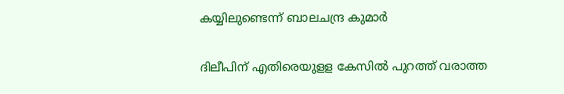കയ്യിലുണ്ടെന്ന് ബാലചന്ദ്ര കുമാർ

ദിലീപിന് എതിരെയുളള കേസിൽ പുറത്ത് വരാത്ത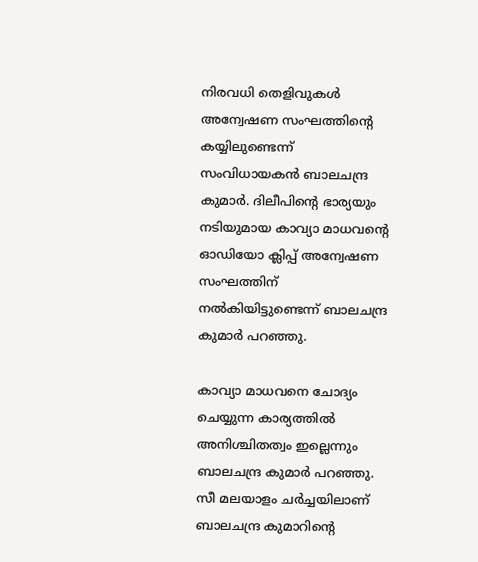നിരവധി തെളിവുകൾ അന്വേഷണ സംഘത്തിന്റെ കയ്യിലുണ്ടെന്ന് സംവിധായകൻ ബാലചന്ദ്ര കുമാർ. ദിലീപിന്റെ ഭാര്യയും നടിയുമായ കാവ്യാ മാധവന്റെ ഓഡിയോ ക്ലിപ്പ് അന്വേഷണ സംഘത്തിന് നൽകിയിട്ടുണ്ടെന്ന് ബാലചന്ദ്ര കുമാർ പറഞ്ഞു.

കാവ്യാ മാധവനെ ചോദ്യം ചെയ്യുന്ന കാര്യത്തിൽ അനിശ്ചിതത്വം ഇല്ലെന്നും ബാലചന്ദ്ര കുമാർ പറഞ്ഞു. സീ മലയാളം ചർച്ചയിലാണ് ബാലചന്ദ്ര കുമാറിന്റെ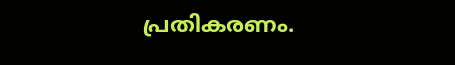പ്രതികരണം.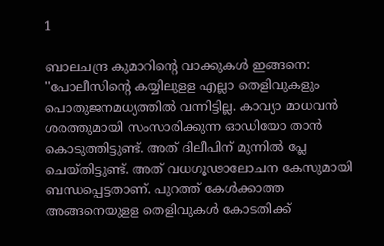1

ബാലചന്ദ്ര കുമാറിന്റെ വാക്കുകള്‍ ഇങ്ങനെ: ''പോലീസിന്റെ കയ്യിലുളള എല്ലാ തെളിവുകളും പൊതുജനമധ്യത്തില്‍ വന്നിട്ടില്ല. കാവ്യാ മാധവന്‍ ശരത്തുമായി സംസാരിക്കുന്ന ഓഡിയോ താന്‍ കൊടുത്തിട്ടുണ്ട്. അത് ദിലീപിന് മുന്നില്‍ പ്ലേ ചെയ്തിട്ടുണ്ട്. അത് വധഗൂഢാലോചന കേസുമായി ബന്ധപ്പെട്ടതാണ്. പുറത്ത് കേള്‍ക്കാത്ത അങ്ങനെയുളള തെളിവുകള്‍ കോടതിക്ക്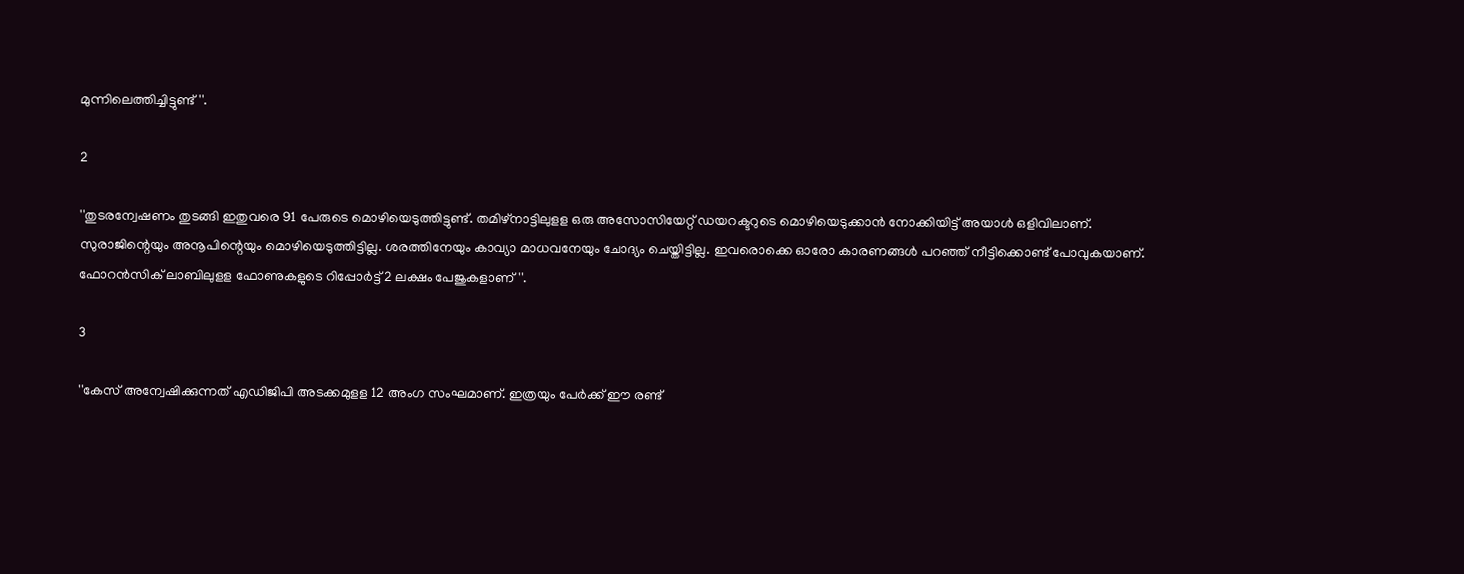മുന്നിലെത്തിച്ചിട്ടുണ്ട്''.

2

''തുടരന്വേഷണം തുടങ്ങി ഇതുവരെ 91 പേരുടെ മൊഴിയെടുത്തിട്ടുണ്ട്. തമിഴ്‌നാട്ടിലുളള ഒരു അസോസിയേറ്റ് ഡയറക്ടറുടെ മൊഴിയെടുക്കാന്‍ നോക്കിയിട്ട് അയാള്‍ ഒളിവിലാണ്. സുരാജിന്റെയും അനൂപിന്റെയും മൊഴിയെടുത്തിട്ടില്ല. ശരത്തിനേയും കാവ്യാ മാധവനേയും ചോദ്യം ചെയ്തിട്ടില്ല. ഇവരൊക്കെ ഓരോ കാരണങ്ങള്‍ പറഞ്ഞ് നീട്ടിക്കൊണ്ട് പോവുകയാണ്. ഫോറന്‍സിക് ലാബിലുളള ഫോണുകളുടെ റിപ്പോര്‍ട്ട് 2 ലക്ഷം പേജുകളാണ്''.

3

''കേസ് അന്വേഷിക്കുന്നത് എഡിജിപി അടക്കമുളള 12 അംഗ സംഘമാണ്. ഇത്രയും പേര്‍ക്ക് ഈ രണ്ട്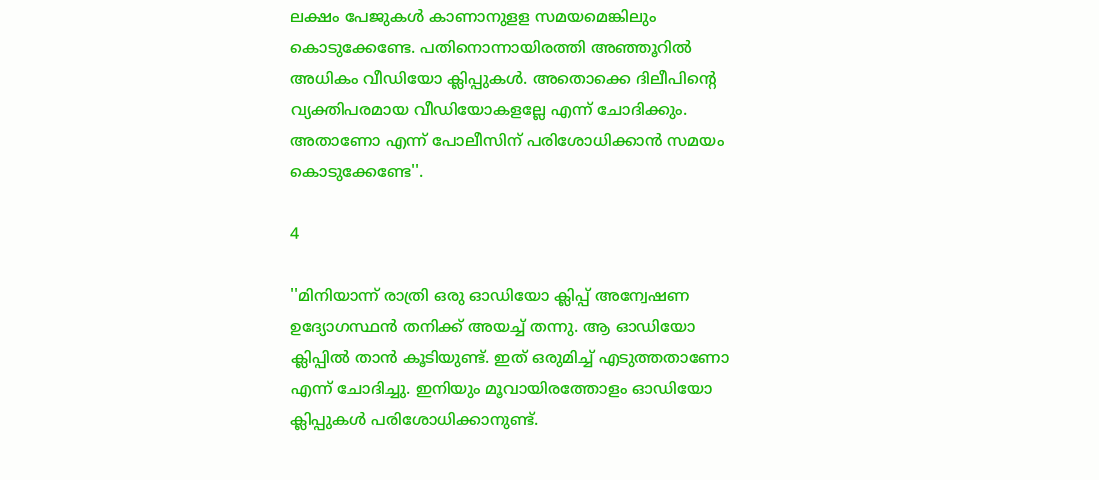ലക്ഷം പേജുകള്‍ കാണാനുളള സമയമെങ്കിലും കൊടുക്കേണ്ടേ. പതിനൊന്നായിരത്തി അഞ്ഞൂറില്‍ അധികം വീഡിയോ ക്ലിപ്പുകള്‍. അതൊക്കെ ദിലീപിന്റെ വ്യക്തിപരമായ വീഡിയോകളല്ലേ എന്ന് ചോദിക്കും. അതാണോ എന്ന് പോലീസിന് പരിശോധിക്കാന്‍ സമയം കൊടുക്കേണ്ടേ''.

4

''മിനിയാന്ന് രാത്രി ഒരു ഓഡിയോ ക്ലിപ്പ് അന്വേഷണ ഉദ്യോഗസ്ഥന്‍ തനിക്ക് അയച്ച് തന്നു. ആ ഓഡിയോ ക്ലിപ്പില്‍ താന്‍ കൂടിയുണ്ട്. ഇത് ഒരുമിച്ച് എടുത്തതാണോ എന്ന് ചോദിച്ചു. ഇനിയും മൂവായിരത്തോളം ഓഡിയോ ക്ലിപ്പുകള്‍ പരിശോധിക്കാനുണ്ട്.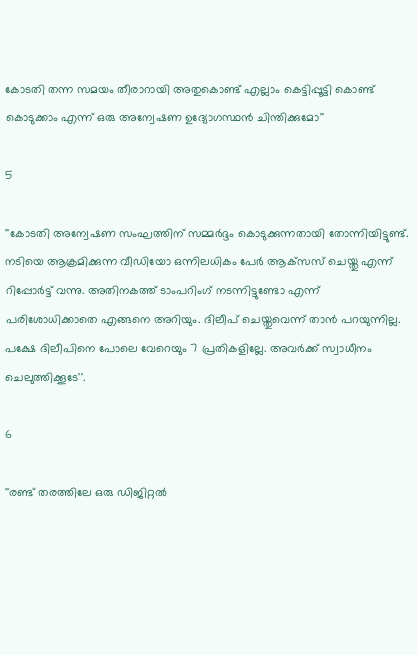കോടതി തന്ന സമയം തീരാറായി അതുകൊണ്ട് എല്ലാം കെട്ടിപ്പൂട്ടി കൊണ്ട് കൊടുക്കാം എന്ന് ഒരു അന്വേഷണ ഉദ്യോഗസ്ഥന്‍ ചിന്തിക്കുമോ''

5

''കോടതി അന്വേഷണ സംഘത്തിന് സമ്മര്‍ദ്ദം കൊടുക്കുന്നതായി തോന്നിയിട്ടുണ്ട്. നടിയെ ആക്രമിക്കുന്ന വീഡിയോ ഒന്നിലധികം പേര്‍ ആക്‌സസ് ചെയ്തു എന്ന് റിപ്പോര്‍ട്ട് വന്നു. അതിനകത്ത് ടാംപറിംഗ് നടന്നിട്ടുണ്ടോ എന്ന് പരിശോധിക്കാതെ എങ്ങനെ അറിയും. ദിലീപ് ചെയ്തുവെന്ന് താന്‍ പറയുന്നില്ല. പക്ഷേ ദിലീപിനെ പോലെ വേറെയും 7 പ്രതികളില്ലേ. അവര്‍ക്ക് സ്വാധീനം ചെലുത്തിക്കൂടേ''.

6

''രണ്ട് തരത്തിലേ ഒരു ഡിജിറ്റല്‍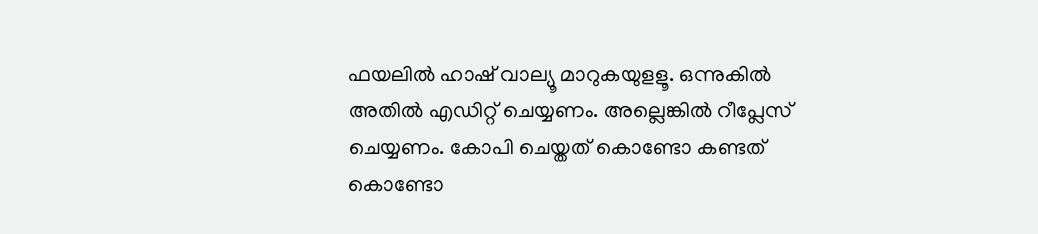ഫയലില്‍ ഹാഷ് വാല്യൂ മാറുകയുളളൂ. ഒന്നുകില്‍ അതില്‍ എഡിറ്റ് ചെയ്യണം. അല്ലെങ്കില്‍ റീപ്ലേസ് ചെയ്യണം. കോപി ചെയ്തത് കൊണ്ടോ കണ്ടത് കൊണ്ടോ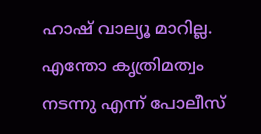ഹാഷ് വാല്യൂ മാറില്ല. എന്തോ കൃത്രിമത്വം നടന്നു എന്ന് പോലീസ്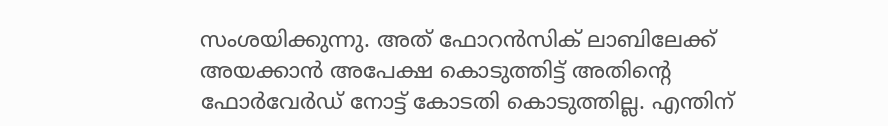സംശയിക്കുന്നു. അത് ഫോറന്‍സിക് ലാബിലേക്ക് അയക്കാന്‍ അപേക്ഷ കൊടുത്തിട്ട് അതിന്റെ ഫോര്‍വേര്‍ഡ് നോട്ട് കോടതി കൊടുത്തില്ല. എന്തിന്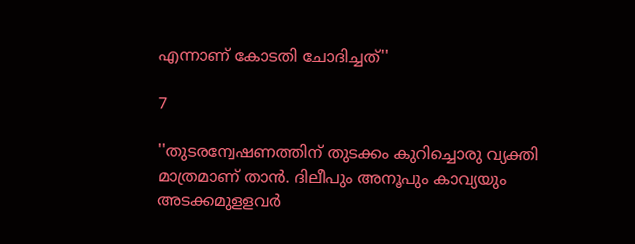എന്നാണ് കോടതി ചോദിച്ചത്''

7

''തുടരന്വേഷണത്തിന് തുടക്കം കുറിച്ചൊരു വ്യക്തി മാത്രമാണ് താന്‍. ദിലീപും അനൂപും കാവ്യയും അടക്കമുളളവര്‍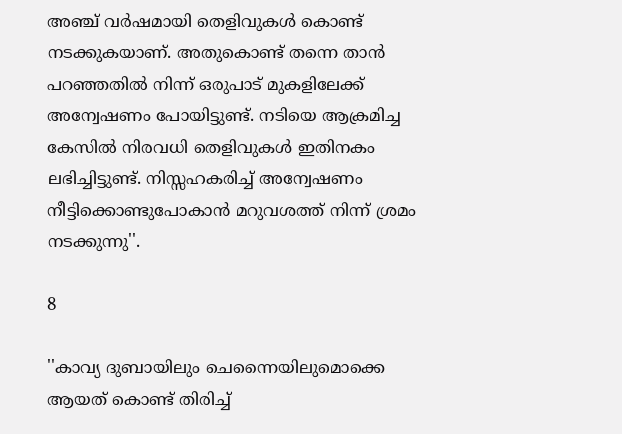അഞ്ച് വര്‍ഷമായി തെളിവുകള്‍ കൊണ്ട് നടക്കുകയാണ്. അതുകൊണ്ട് തന്നെ താന്‍ പറഞ്ഞതില്‍ നിന്ന് ഒരുപാട് മുകളിലേക്ക് അന്വേഷണം പോയിട്ടുണ്ട്. നടിയെ ആക്രമിച്ച കേസില്‍ നിരവധി തെളിവുകള്‍ ഇതിനകം ലഭിച്ചിട്ടുണ്ട്. നിസ്സഹകരിച്ച് അന്വേഷണം നീട്ടിക്കൊണ്ടുപോകാന്‍ മറുവശത്ത് നിന്ന് ശ്രമം നടക്കുന്നു''.

8

''കാവ്യ ദുബായിലും ചെന്നൈയിലുമൊക്കെ ആയത് കൊണ്ട് തിരിച്ച്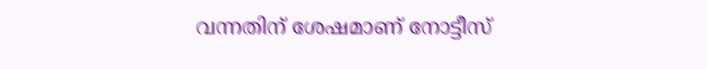വന്നതിന് ശേഷമാണ് നോട്ടീസ്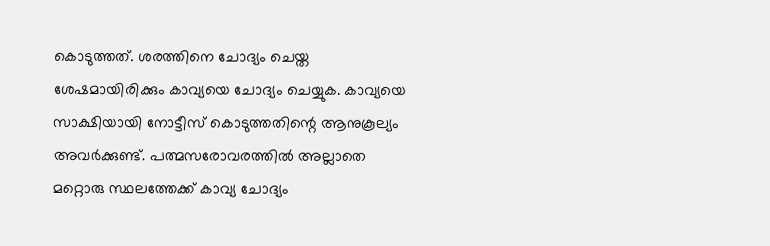കൊടുത്തത്. ശരത്തിനെ ചോദ്യം ചെയ്ത ശേഷമായിരിക്കും കാവ്യയെ ചോദ്യം ചെയ്യുക. കാവ്യയെ സാക്ഷിയായി നോട്ടീസ് കൊടുത്തതിന്റെ ആനുകൂല്യം അവര്‍ക്കുണ്ട്. പത്മസരോവരത്തില്‍ അല്ലാതെ മറ്റൊരു സ്ഥലത്തേക്ക് കാവ്യ ചോദ്യം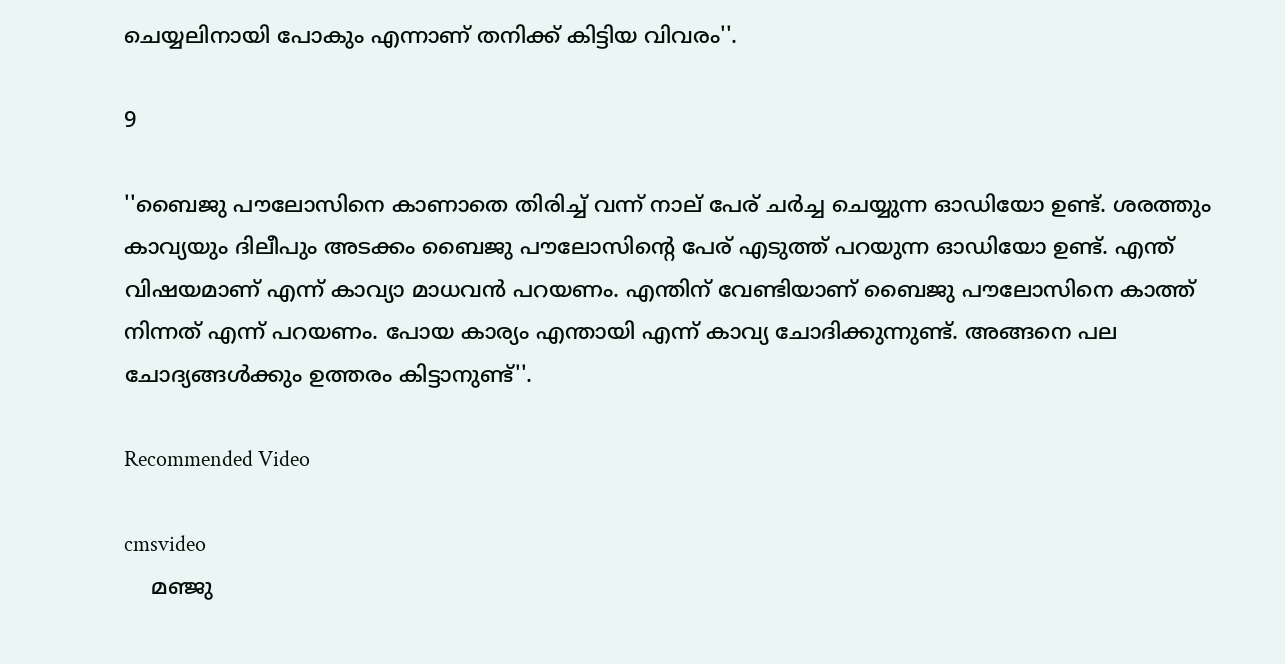ചെയ്യലിനായി പോകും എന്നാണ് തനിക്ക് കിട്ടിയ വിവരം''.

9

''ബൈജു പൗലോസിനെ കാണാതെ തിരിച്ച് വന്ന് നാല് പേര് ചര്‍ച്ച ചെയ്യുന്ന ഓഡിയോ ഉണ്ട്. ശരത്തും കാവ്യയും ദിലീപും അടക്കം ബൈജു പൗലോസിന്റെ പേര് എടുത്ത് പറയുന്ന ഓഡിയോ ഉണ്ട്. എന്ത് വിഷയമാണ് എന്ന് കാവ്യാ മാധവന്‍ പറയണം. എന്തിന് വേണ്ടിയാണ് ബൈജു പൗലോസിനെ കാത്ത് നിന്നത് എന്ന് പറയണം. പോയ കാര്യം എന്തായി എന്ന് കാവ്യ ചോദിക്കുന്നുണ്ട്. അങ്ങനെ പല ചോദ്യങ്ങള്‍ക്കും ഉത്തരം കിട്ടാനുണ്ട്''.

Recommended Video

cmsvideo
    മഞ്ജു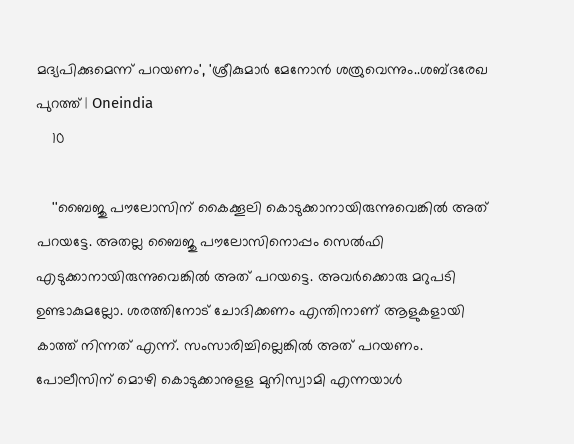മദ്യപിക്കുമെന്ന് പറയണം', 'ശ്രീകുമാര്‍ മേനോന്‍ ശത്രുവെന്നും..ശബ്ദരേഖ പുറത്ത് | Oneindia
    10

    ''ബൈജു പൗലോസിന് കൈക്കൂലി കൊടുക്കാനായിരുന്നുവെങ്കില്‍ അത് പറയട്ടേ. അതല്ല ബൈജു പൗലോസിനൊപ്പം സെല്‍ഫി എടുക്കാനായിരുന്നുവെങ്കില്‍ അത് പറയട്ടെ. അവര്‍ക്കൊരു മറുപടി ഉണ്ടാകുമല്ലോ. ശരത്തിനോട് ചോദിക്കണം എന്തിനാണ് ആളുകളായി കാത്ത് നിന്നത് എന്ന്. സംസാരിച്ചില്ലെങ്കില്‍ അത് പറയണം. പോലീസിന് മൊഴി കൊടുക്കാനുളള മുനിസ്വാമി എന്നയാള്‍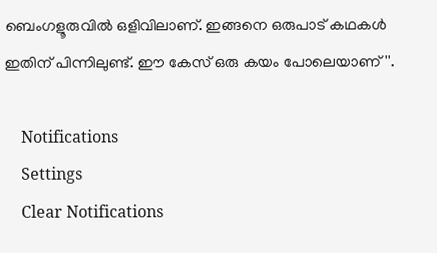ബെംഗളൂരുവില്‍ ഒളിവിലാണ്. ഇങ്ങനെ ഒരുപാട് കഥകള്‍ ഇതിന് പിന്നിലുണ്ട്. ഈ കേസ് ഒരു കയം പോലെയാണ്''.

    Notifications
    Settings
    Clear Notifications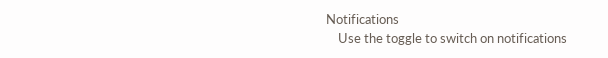Notifications
    Use the toggle to switch on notifications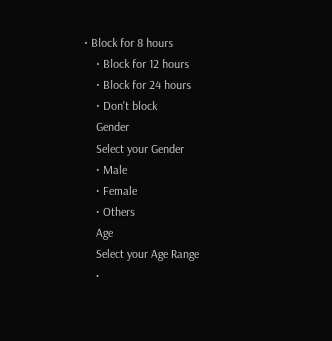• Block for 8 hours
    • Block for 12 hours
    • Block for 24 hours
    • Don't block
    Gender
    Select your Gender
    • Male
    • Female
    • Others
    Age
    Select your Age Range
    •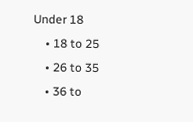Under 18
    • 18 to 25
    • 26 to 35
    • 36 to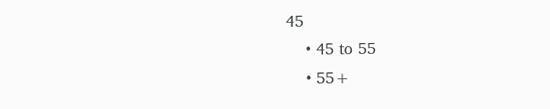45
    • 45 to 55
    • 55+